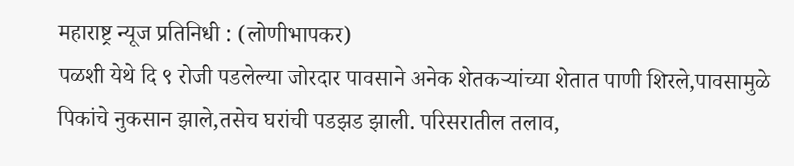महाराष्ट्र न्यूज प्रतिनिधी : (लोणीभापकर)
पळशी येथे दि ९ रोजी पडलेल्या जोरदार पावसाने अनेक शेतकऱ्यांच्या शेतात पाणी शिरले,पावसामुळे पिकांचे नुकसान झाले,तसेच घरांची पडझड झाली. परिसरातील तलाव,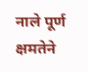नाले पूर्ण क्षमतेने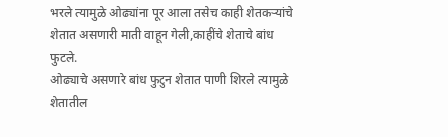भरले त्यामुळे ओढ्यांना पूर आला तसेच काही शेतकऱ्यांचे शेतात असणारी माती वाहून गेली,काहींचे शेताचे बांध फुटले.
ओढ्याचे असणारे बांध फुटुन शेतात पाणी शिरले त्यामुळे शेतातील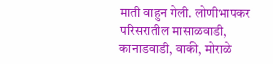माती वाहुन गेली. लोणीभापकर परिसरातील मासाळवाडी, कानाडवाडी, वाकी, मोराळे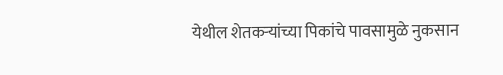येथील शेतकऱ्यांच्या पिकांचे पावसामुळे नुकसान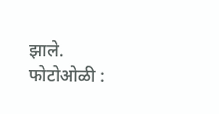झाले. फोटोओळी :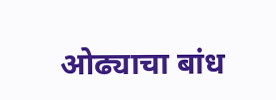ओढ्याचा बांध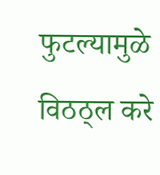फुटल्यामुळे विठठ्ल करे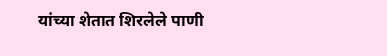यांच्या शेतात शिरलेले पाणी